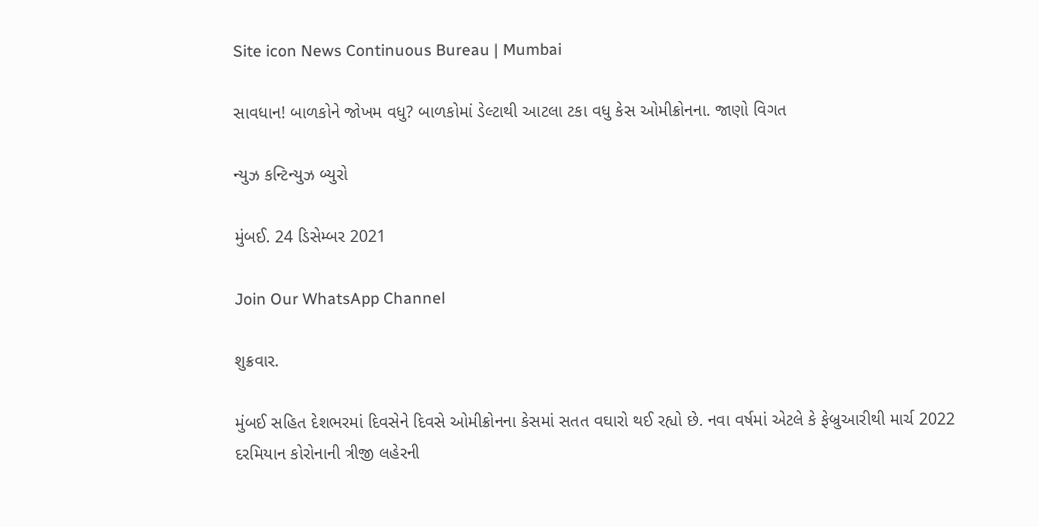Site icon News Continuous Bureau | Mumbai

સાવધાન! બાળકોને જોખમ વધુ? બાળકોમાં ડેલ્ટાથી આટલા ટકા વધુ કેસ ઓમીક્રોનના. જાણો વિગત

ન્યુઝ કન્ટિન્યુઝ બ્યુરો

મુંબઈ. 24 ડિસેમ્બર 2021

Join Our WhatsApp Channel

શુક્રવાર.

મુંબઈ સહિત દેશભરમાં દિવસેને દિવસે ઓમીક્રોનના કેસમાં સતત વઘારો થઈ રહ્યો છે. નવા વર્ષમાં એટલે કે ફેબ્રુઆરીથી માર્ચ 2022 દરમિયાન કોરોનાની ત્રીજી લહેરની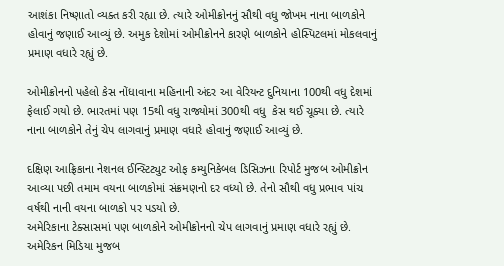આશંકા નિષ્ણાતો વ્યક્ત કરી રહ્યા છે. ત્યારે ઓમીક્રોનનું સૌથી વધુ જોખમ નાના બાળકોને હોવાનું જણાઈ આવ્યું છે. અમુક દેશોમાં ઓમીક્રોનને કારણે બાળકોને હોસ્પિટલમાં મોકલવાનું પ્રમાણ વધારે રહ્યું છે.

ઓમીક્રોનનો પહેલો કેસ નોંધાવાના મહિનાની અંદર આ વેરિયન્ટ દુનિયાના 100થી વધુ દેશમાં ફેલાઈ ગયો છે. ભારતમાં પણ 15થી વધુ રાજ્યોમાં 300થી વધુ  કેસ થઈ ચૂક્યા છે. ત્યારે નાના બાળકોને તેનું ચેપ લાગવાનું પ્રમાણ વધારે હોવાનું જણાઈ આવ્યું છે.

દક્ષિણ આફ્રિકાના નેશનલ ઈન્સ્ટિટ્યુટ ઓફ કમ્યુનિકેબલ ડિસિઝના રિપોર્ટ મુજબ ઓમીક્રોન આવ્યા પછી તમામ વયના બાળકોમાં સંક્રમણનો દર વધ્યો છે. તેનો સૌથી વધુ પ્રભાવ પાંચ વર્ષથી નાની વયના બાળકો પર પડયો છે.
અમેરિકાના ટેક્સાસમાં પણ બાળકોને ઓમીક્રોનનો ચેપ લાગવાનું પ્રમાણ વધારે રહ્યું છે. અમેરિકન મિડિયા મુજબ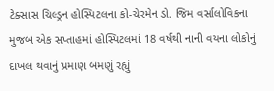ટેક્સાસ ચિલ્ડ્રન હોસ્પિટલના કો-ચેરમેન ડો. જિમ વર્સાલોવિકના મુજબ એક સપ્તાહમાં હોસ્પિટલમાં 18 વર્ષથી નાની વયના લોકોનું દાખલ થવાનું પ્રમાણ બમણું રહ્યું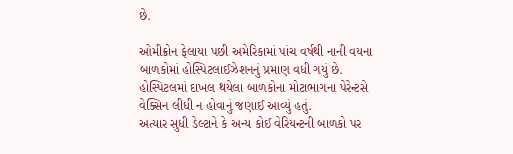છે.

ઓમીક્રોન ફેલાયા પછી અમેરિકામાં પાંચ વર્ષથી નાની વયના બાળકોમાં હોસ્પિટલાઈઝેશનનું પ્રમાણ વધી ગયું છે. હોસ્પિટલમાં દાખલ થયેલા બાળકોના મોટાભાગના પેરેન્ટસે વેક્સિન લીધી ન હોવાનું જણાઈ આવ્યું હતું.
અત્યાર સુધી ડેલ્ટાને કે અન્ય કોઈ વેરિયન્ટની બાળકો પર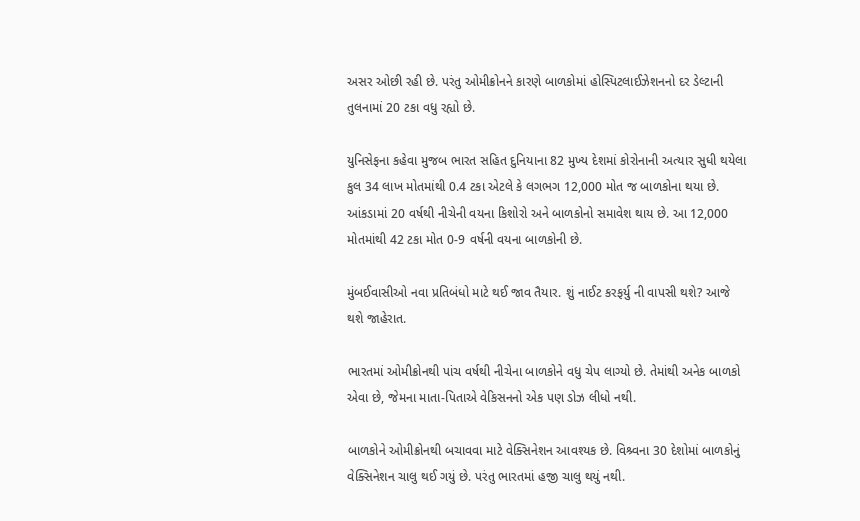અસર ઓછી રહી છે. પરંતુ ઓમીક્રોનને કારણે બાળકોમાં હોસ્પિટલાઈઝેશનનો દર ડેલ્ટાની તુલનામાં 20 ટકા વધુ રહ્યો છે.

યુનિસેફના કહેવા મુજબ ભારત સહિત દુનિયાના 82 મુખ્ય દેશમાં કોરોનાની અત્યાર સુધી થયેલા કુલ 34 લાખ મોતમાંથી 0.4 ટકા એટલે કે લગભગ 12,000 મોત જ બાળકોના થયા છે. આંકડામાં 20 વર્ષથી નીચેની વયના કિશોરો અને બાળકોનો સમાવેશ થાય છે. આ 12,000 મોતમાંથી 42 ટકા મોત 0-9 વર્ષની વયના બાળકોની છે.

મુંબઈવાસીઓ નવા પ્રતિબંધો માટે થઈ જાવ તૈયાર. શું નાઈટ કરફર્યુ ની વાપસી થશે? આજે થશે જાહેરાત.

ભારતમાં ઓમીક્રોનથી પાંચ વર્ષથી નીચેના બાળકોને વધુ ચેપ લાગ્યો છે. તેમાંથી અનેક બાળકો એવા છે, જેમના માતા-પિતાએ વેકિસનનો એક પણ ડોઝ લીધો નથી.

બાળકોને ઓમીક્રોનથી બચાવવા માટે વેક્સિનેશન આવશ્યક છે. વિશ્ર્વના 30 દેશોમાં બાળકોનું વેક્સિનેશન ચાલુ થઈ ગયું છે. પરંતુ ભારતમાં હજી ચાલુ થયું નથી.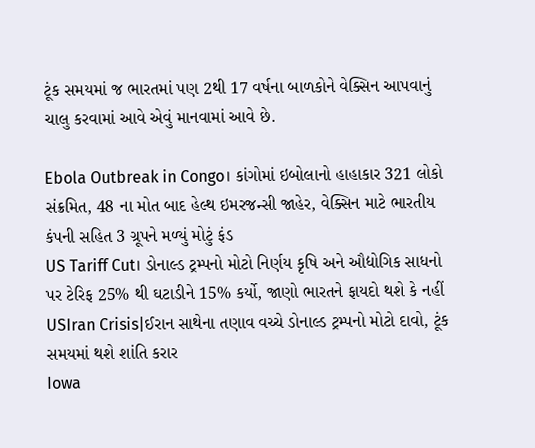ટૂંક સમયમાં જ ભારતમાં પણ 2થી 17 વર્ષના બાળકોને વેક્સિન આપવાનું ચાલુ કરવામાં આવે એવું માનવામાં આવે છે.

Ebola Outbreak in Congo। કાંગોમાં ઇબોલાનો હાહાકાર 321 લોકો સંક્રમિત, 48 ના મોત બાદ હેલ્થ ઇમરજન્સી જાહેર, વેક્સિન માટે ભારતીય કંપની સહિત 3 ગ્રૂપને મળ્યું મોટું ફંડ
US Tariff Cut। ડોનાલ્ડ ટ્રમ્પનો મોટો નિર્ણય કૃષિ અને ઔદ્યોગિક સાધનો પર ટેરિફ 25% થી ઘટાડીને 15% કર્યો, જાણો ભારતને ફાયદો થશે કે નહીં
USIran Crisis|ઈરાન સાથેના તણાવ વચ્ચે ડોનાલ્ડ ટ્રમ્પનો મોટો દાવો, ટૂંક સમયમાં થશે શાંતિ કરાર
Iowa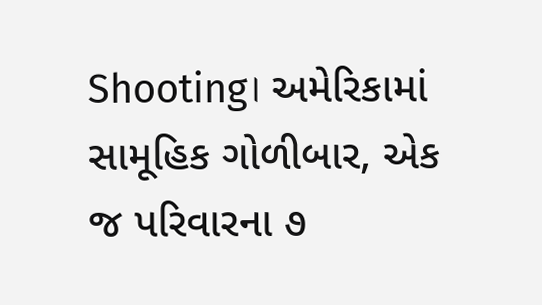Shooting। અમેરિકામાં સામૂહિક ગોળીબાર, એક જ પરિવારના ૭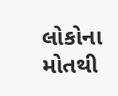લોકોના મોતથી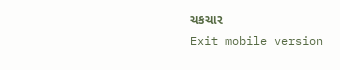ચકચાર
Exit mobile version